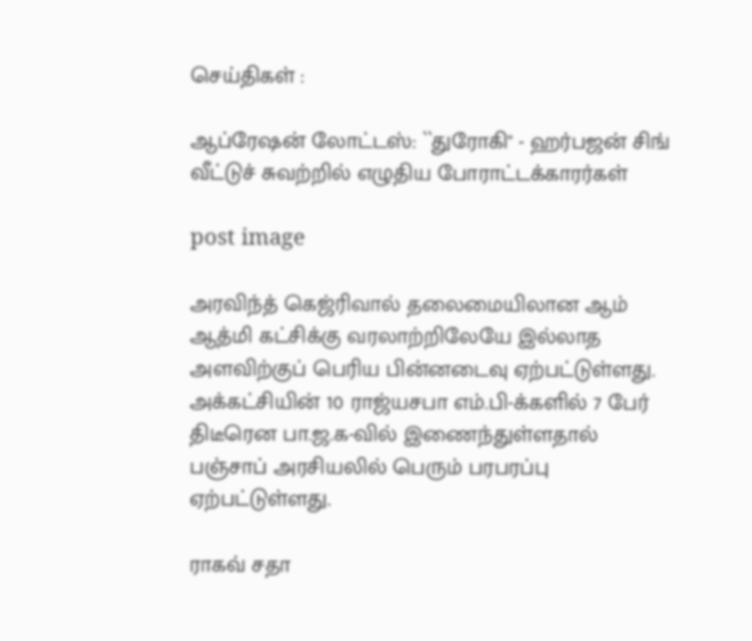செய்திகள் :

ஆப்ரேஷன் லோட்டஸ்: ``துரோகி" - ஹர்பஜன் சிங் வீட்டுச் சுவற்றில் எழுதிய போராட்டக்காரர்கள்

post image

அரவிந்த் கெஜ்ரிவால் தலைமையிலான ஆம் ஆத்மி கட்சிக்கு வரலாற்றிலேயே இல்லாத அளவிற்குப் பெரிய பின்னடைவு ஏற்பட்டுள்ளது. அக்கட்சியின் 10 ராஜ்யசபா எம்.பி-க்களில் 7 பேர் திடீரென பா.ஜ.க-வில் இணைந்துள்ளதால் பஞ்சாப் அரசியலில் பெரும் பரபரப்பு ஏற்பட்டுள்ளது.

ராகவ் சதா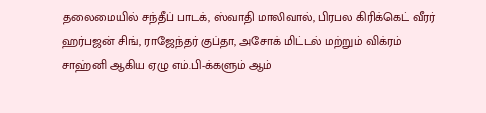தலைமையில் சந்தீப் பாடக், ஸ்வாதி மாலிவால், பிரபல கிரிக்கெட் வீரர் ஹர்பஜன் சிங், ராஜேந்தர் குப்தா, அசோக் மிட்டல் மற்றும் விக்ரம் சாஹ்னி ஆகிய ஏழு எம்.பி-க்களும் ஆம்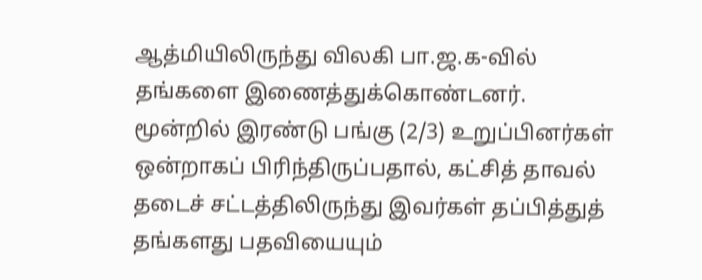ஆத்மியிலிருந்து விலகி பா.ஜ.க-வில் தங்களை இணைத்துக்கொண்டனர். மூன்றில் இரண்டு பங்கு (2/3) உறுப்பினர்கள் ஒன்றாகப் பிரிந்திருப்பதால், கட்சித் தாவல் தடைச் சட்டத்திலிருந்து இவர்கள் தப்பித்துத் தங்களது பதவியையும்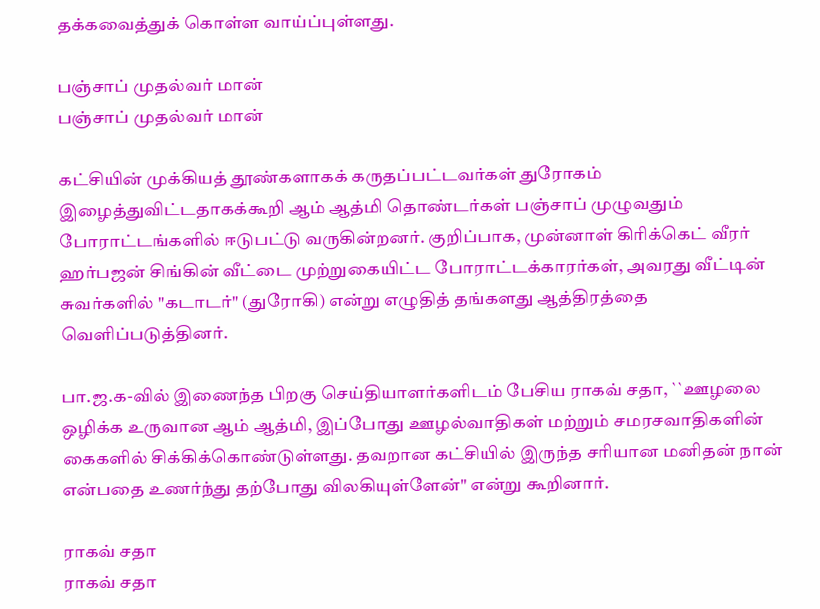தக்கவைத்துக் கொள்ள வாய்ப்புள்ளது.

பஞ்சாப் முதல்வர் மான்
பஞ்சாப் முதல்வர் மான்

கட்சியின் முக்கியத் தூண்களாகக் கருதப்பட்டவர்கள் துரோகம் இழைத்துவிட்டதாகக்கூறி ஆம் ஆத்மி தொண்டர்கள் பஞ்சாப் முழுவதும் போராட்டங்களில் ஈடுபட்டு வருகின்றனர். குறிப்பாக, முன்னாள் கிரிக்கெட் வீரர் ஹர்பஜன் சிங்கின் வீட்டை முற்றுகையிட்ட போராட்டக்காரர்கள், அவரது வீட்டின் சுவர்களில் "கடாடர்" (துரோகி) என்று எழுதித் தங்களது ஆத்திரத்தை வெளிப்படுத்தினர்.

பா.ஜ.க-வில் இணைந்த பிறகு செய்தியாளர்களிடம் பேசிய ராகவ் சதா, ``ஊழலை ஒழிக்க உருவான ஆம் ஆத்மி, இப்போது ஊழல்வாதிகள் மற்றும் சமரசவாதிகளின் கைகளில் சிக்கிக்கொண்டுள்ளது. தவறான கட்சியில் இருந்த சரியான மனிதன் நான் என்பதை உணர்ந்து தற்போது விலகியுள்ளேன்" என்று கூறினார்.

ராகவ் சதா
ராகவ் சதா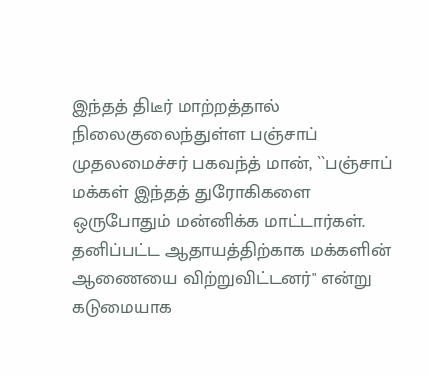இந்தத் திடீர் மாற்றத்தால் நிலைகுலைந்துள்ள பஞ்சாப் முதலமைச்சர் பகவந்த் மான், ``பஞ்சாப் மக்கள் இந்தத் துரோகிகளை ஒருபோதும் மன்னிக்க மாட்டார்கள். தனிப்பட்ட ஆதாயத்திற்காக மக்களின் ஆணையை விற்றுவிட்டனர்" என்று கடுமையாக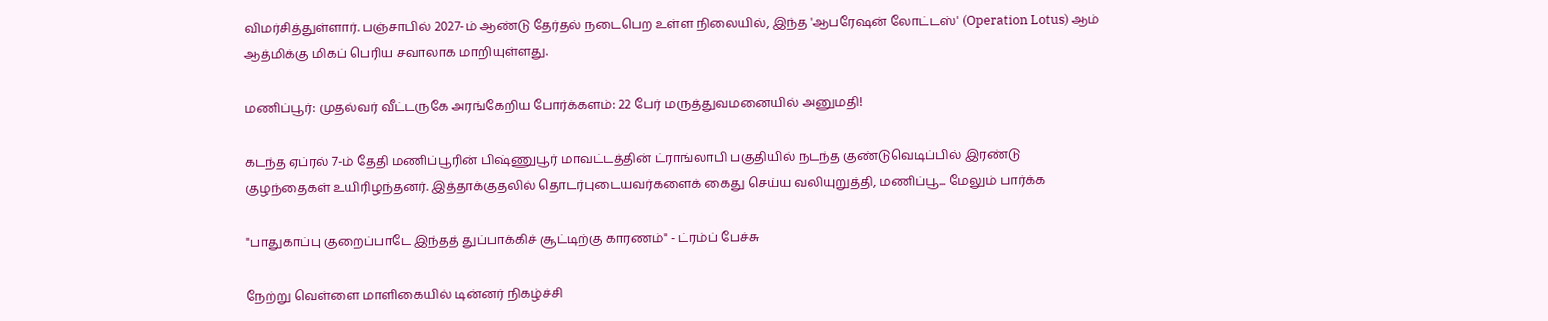விமர்சித்துள்ளார். பஞ்சாபில் 2027-ம் ஆண்டு தேர்தல் நடைபெற உள்ள நிலையில், இந்த 'ஆபரேஷன் லோட்டஸ்' (Operation Lotus) ஆம் ஆத்மிக்கு மிகப் பெரிய சவாலாக மாறியுள்ளது.

மணிப்பூர்: முதல்வர் வீட்டருகே அரங்கேறிய போர்க்களம்: 22 பேர் மருத்துவமனையில் அனுமதி!

கடந்த ஏப்ரல் 7-ம் தேதி மணிப்பூரின் பிஷ்ணுபூர் மாவட்டத்தின் ட்ராங்லாபி பகுதியில் நடந்த குண்டுவெடிப்பில் இரண்டு குழந்தைகள் உயிரிழந்தனர். இத்தாக்குதலில் தொடர்புடையவர்களைக் கைது செய்ய வலியுறுத்தி, மணிப்பூ... மேலும் பார்க்க

"பாதுகாப்பு குறைப்பாடே இந்தத் துப்பாக்கிச் சூட்டிற்கு காரணம்" - ட்ரம்ப் பேச்சு

நேற்று வெள்ளை மாளிகையில் டின்னர் நிகழ்ச்சி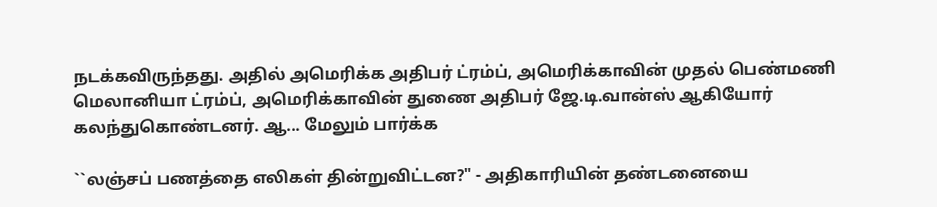நடக்கவிருந்தது. அதில் அமெரிக்க அதிபர் ட்ரம்ப், அமெரிக்காவின் முதல் பெண்மணி மெலானியா ட்ரம்ப், அமெரிக்காவின் துணை அதிபர் ஜே.டி.வான்ஸ் ஆகியோர் கலந்துகொண்டனர். ஆ... மேலும் பார்க்க

``லஞ்சப் பணத்தை எலிகள் தின்றுவிட்டன?" - அதிகாரியின் தண்டனையை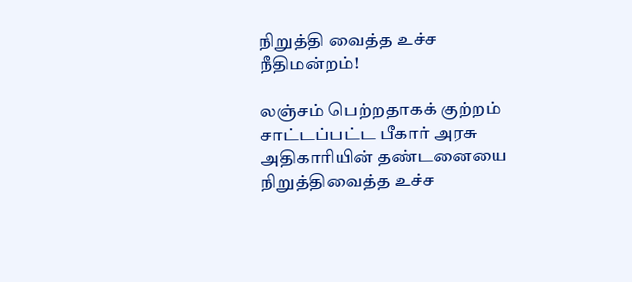நிறுத்தி வைத்த உச்ச நீதிமன்றம்!

லஞ்சம் பெற்றதாகக் குற்றம் சாட்டப்பட்ட பீகார் அரசு அதிகாரியின் தண்டனையை நிறுத்திவைத்த உச்ச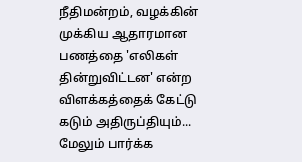நீதிமன்றம், வழக்கின் முக்கிய ஆதாரமான பணத்தை 'எலிகள் தின்றுவிட்டன' என்ற விளக்கத்தைக் கேட்டு கடும் அதிருப்தியும்... மேலும் பார்க்க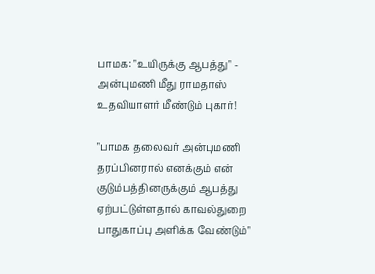பாமக: "உயிருக்கு ஆபத்து" - அன்புமணி மீது ராமதாஸ் உதவியாளர் மீண்டும் புகார்!

"பாமக தலைவர் அன்புமணி தரப்பினரால் எனக்கும் என் குடும்பத்தினருக்கும் ஆபத்து ஏற்பட்டுள்ளதால் காவல்துறை பாதுகாப்பு அளிக்க வேண்டும்"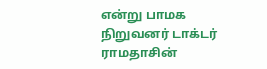என்று பாமக நிறுவனர் டாக்டர் ராமதாசின்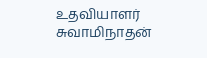உதவியாளர் சுவாமிநாதன்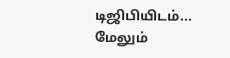டிஜிபியிடம்... மேலும்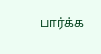பார்க்க